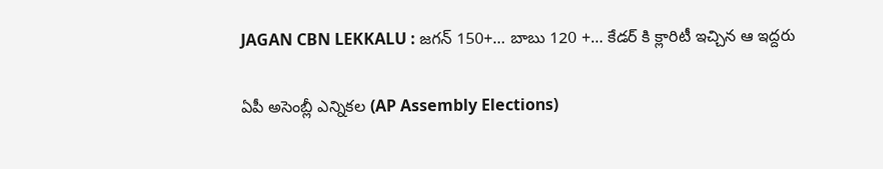JAGAN CBN LEKKALU : జగన్ 150+… బాబు 120 +… కేడర్ కి క్లారిటీ ఇచ్చిన ఆ ఇద్దరు

ఏపీ అసెంబ్లీ ఎన్నికల (AP Assembly Elections)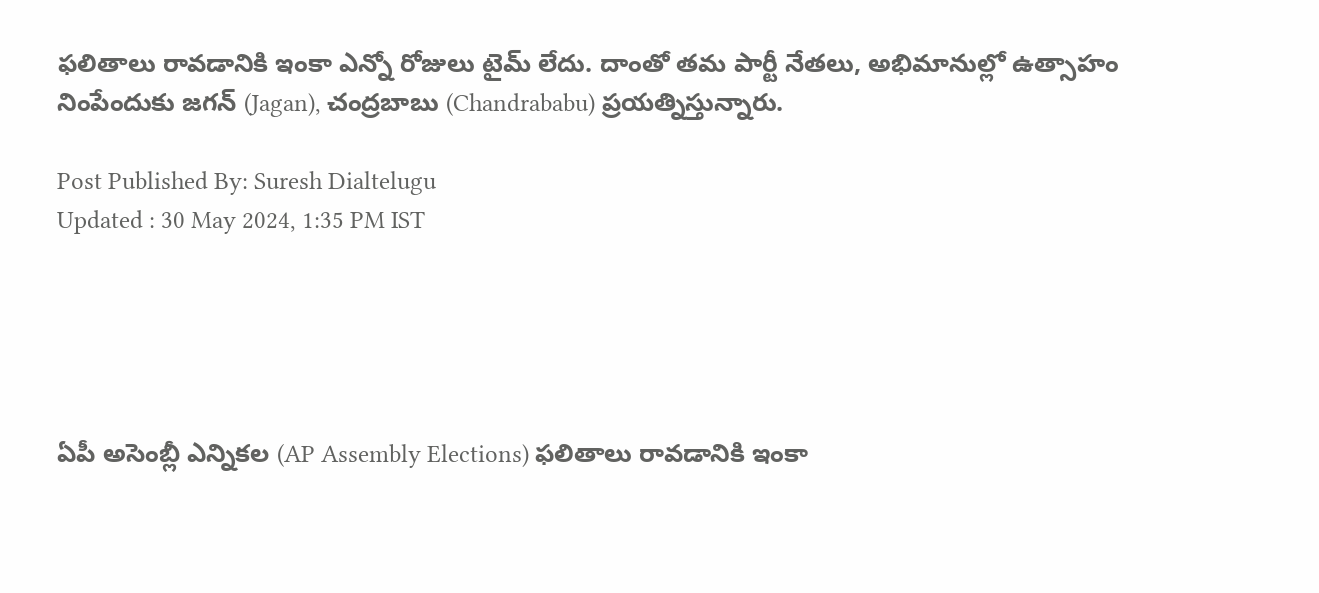ఫలితాలు రావడానికి ఇంకా ఎన్నో రోజులు టైమ్ లేదు. దాంతో తమ పార్టీ నేతలు, అభిమానుల్లో ఉత్సాహం నింపేందుకు జగన్ (Jagan), చంద్రబాబు (Chandrababu) ప్రయత్నిస్తున్నారు.

Post Published By: Suresh Dialtelugu
Updated : 30 May 2024, 1:35 PM IST





ఏపీ అసెంబ్లీ ఎన్నికల (AP Assembly Elections) ఫలితాలు రావడానికి ఇంకా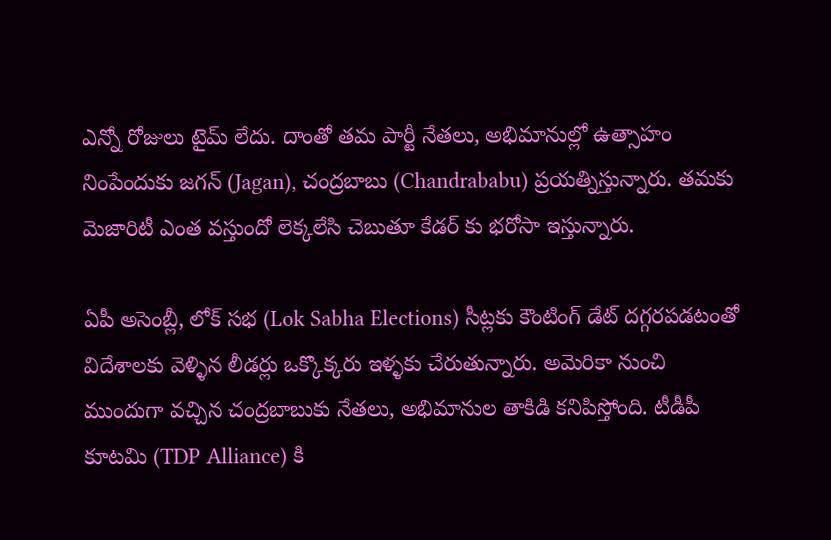ఎన్నో రోజులు టైమ్ లేదు. దాంతో తమ పార్టీ నేతలు, అభిమానుల్లో ఉత్సాహం నింపేందుకు జగన్ (Jagan), చంద్రబాబు (Chandrababu) ప్రయత్నిస్తున్నారు. తమకు మెజారిటీ ఎంత వస్తుందో లెక్కలేసి చెబుతూ కేడర్ కు భరోసా ఇస్తున్నారు.

ఏపీ అసెంబ్లీ, లోక్ సభ (Lok Sabha Elections) సీట్లకు కౌంటింగ్ డేట్ దగ్గరపడటంతో విదేశాలకు వెళ్ళిన లీడర్లు ఒక్కొక్కరు ఇళ్ళకు చేరుతున్నారు. అమెరికా నుంచి ముందుగా వచ్చిన చంద్రబాబుకు నేతలు, అభిమానుల తాకిడి కనిపిస్తోంది. టీడీపీ కూటమి (TDP Alliance) కి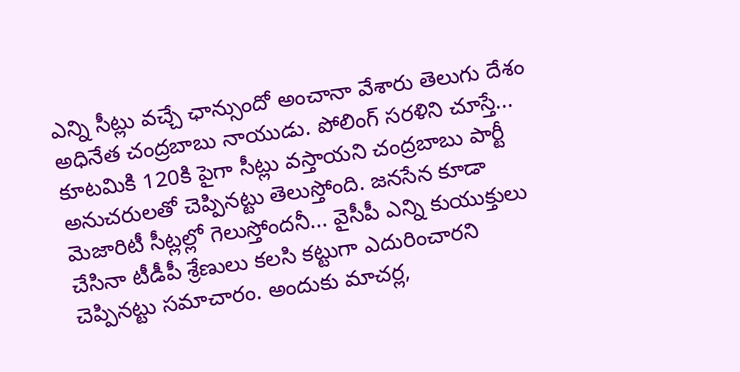ఎన్ని సీట్లు వచ్చే ఛాన్సుందో అంచానా వేశారు తెలుగు దేశం అధినేత చంద్రబాబు నాయుడు. పోలింగ్ సరళిని చూస్తే... కూటమికి 120కి పైగా సీట్లు వస్తాయని చంద్రబాబు పార్టీ అనుచరులతో చెప్పినట్టు తెలుస్తోంది. జనసేన కూడా మెజారిటీ సీట్లల్లో గెలుస్తోందనీ... వైసీపీ ఎన్ని కుయుక్తులు చేసినా టీడీపీ శ్రేణులు కలసి కట్టుగా ఎదురించారని చెప్పినట్టు సమాచారం. అందుకు మాచర్ల,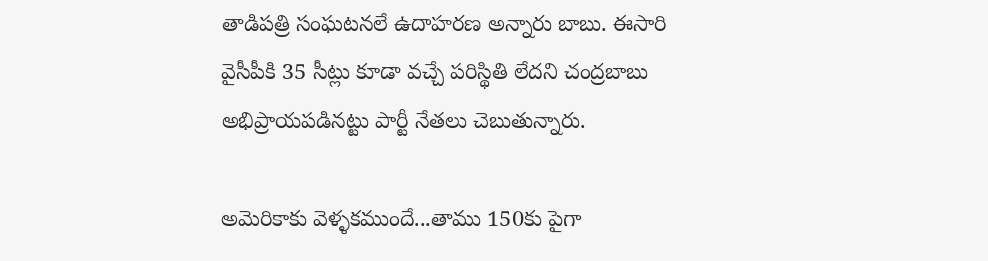తాడిపత్రి సంఘటనలే ఉదాహరణ అన్నారు బాబు. ఈసారి వైసీపీకి 35 సీట్లు కూడా వచ్చే పరిస్థితి లేదని చంద్రబాబు అభిప్రాయపడినట్టు పార్టీ నేతలు చెబుతున్నారు.

అమెరికాకు వెళ్ళకముందే...తాము 150కు పైగా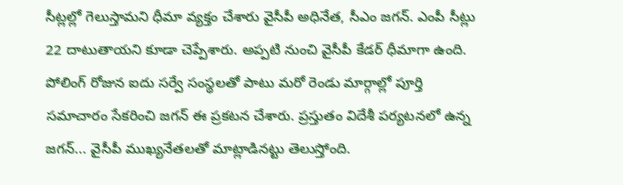సీట్లల్లో గెలుస్తామని ధీమా వ్యక్తం చేశారు వైసీపీ అధినేత, సీఎం జగన్. ఎంపీ సీట్లు 22 దాటుతాయని కూడా చెప్పేశారు. అప్పటి నుంచి వైసీపీ కేడర్ ధీమాగా ఉంది. పోలింగ్ రోజున ఐదు సర్వే సంస్థలతో పాటు మరో రెండు మార్గాల్లో పూర్తి సమాచారం సేకరించి జగన్ ఈ ప్రకటన చేశారు. ప్రస్తుతం విదేశీ పర్యటనలో ఉన్న జగన్... వైసీపీ ముఖ్యనేతలతో మాట్లాడినట్టు తెలుస్తోంది.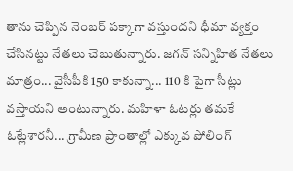తాను చెప్పిన నెంబర్ పక్కాగా వస్తుందని ధీమా వ్యక్తం చేసినట్టు నేతలు చెబుతున్నారు. జగన్ సన్నిహిత నేతలు మాత్రం... వైసీపీకి 150 కాకున్నా... 110 కి పైగా సీట్లు వస్తాయని అంటున్నారు. మహిళా ఓటర్లు తమకే ఓట్లేశారనీ... గ్రామీణ ప్రాంతాల్లో ఎక్కువ పోలింగ్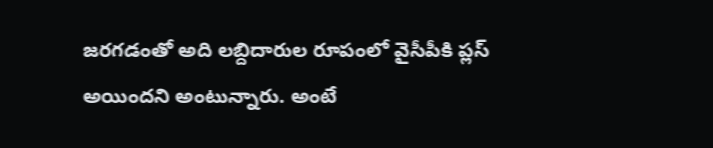జరగడంతో అది లబ్దిదారుల రూపంలో వైసీపీకి ప్లస్ అయిందని అంటున్నారు. అంటే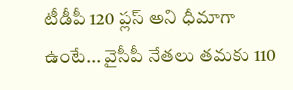టీడీపీ 120 ప్లస్ అని ధీమాగా ఉంటే... వైసీపీ నేతలు తమకు 110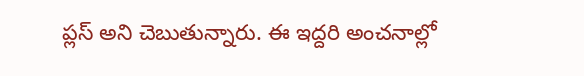ప్లస్ అని చెబుతున్నారు. ఈ ఇద్దరి అంచనాల్లో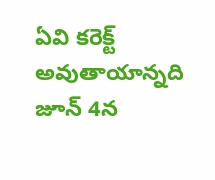ఏవి కరెక్ట్ అవుతాయాన్నది జూన్ 4న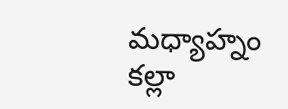మధ్యాహ్నం కల్లా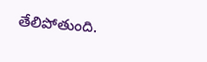తేలిపోతుంది.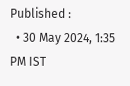Published :
  • 30 May 2024, 1:35 PM IST